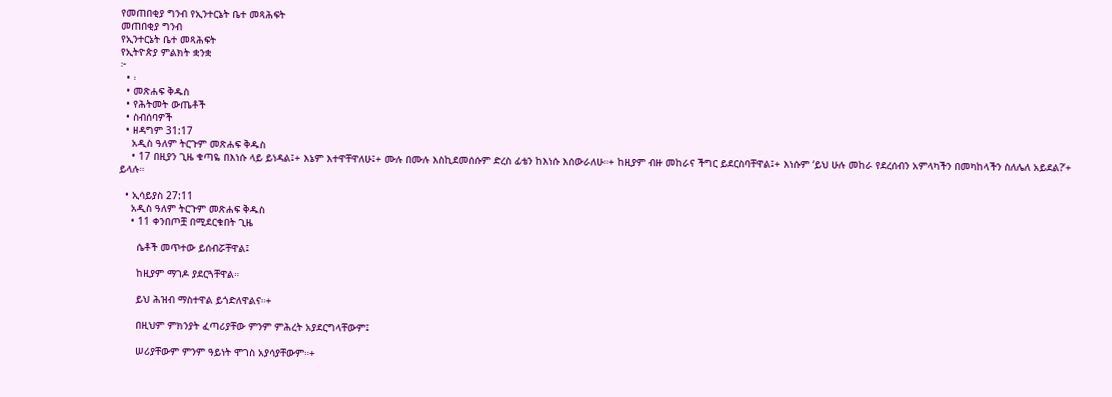የመጠበቂያ ግንብ የኢንተርኔት ቤተ መጻሕፍት
መጠበቂያ ግንብ
የኢንተርኔት ቤተ መጻሕፍት
የኢትዮጵያ ምልክት ቋንቋ
፦
  • ፡
  • መጽሐፍ ቅዱስ
  • የሕትመት ውጤቶች
  • ስብሰባዎች
  • ዘዳግም 31:17
    አዲስ ዓለም ትርጉም መጽሐፍ ቅዱስ
    • 17 በዚያን ጊዜ ቁጣዬ በእነሱ ላይ ይነዳል፤+ እኔም እተዋቸዋለሁ፤+ ሙሉ በሙሉ እስኪደመሰሱም ድረስ ፊቴን ከእነሱ እሰውራለሁ።+ ከዚያም ብዙ መከራና ችግር ይደርስባቸዋል፤+ እነሱም ‘ይህ ሁሉ መከራ የደረሰብን አምላካችን በመካከላችን ስለሌለ አይደል?’+ ይላሉ።

  • ኢሳይያስ 27:11
    አዲስ ዓለም ትርጉም መጽሐፍ ቅዱስ
    • 11 ቀንበጦቿ በሚደርቁበት ጊዜ

      ሴቶች መጥተው ይሰብሯቸዋል፤

      ከዚያም ማገዶ ያደርጓቸዋል።

      ይህ ሕዝብ ማስተዋል ይጎድለዋልና።+

      በዚህም ምክንያት ፈጣሪያቸው ምንም ምሕረት አያደርግላቸውም፤

      ሠሪያቸውም ምንም ዓይነት ሞገስ አያሳያቸውም።+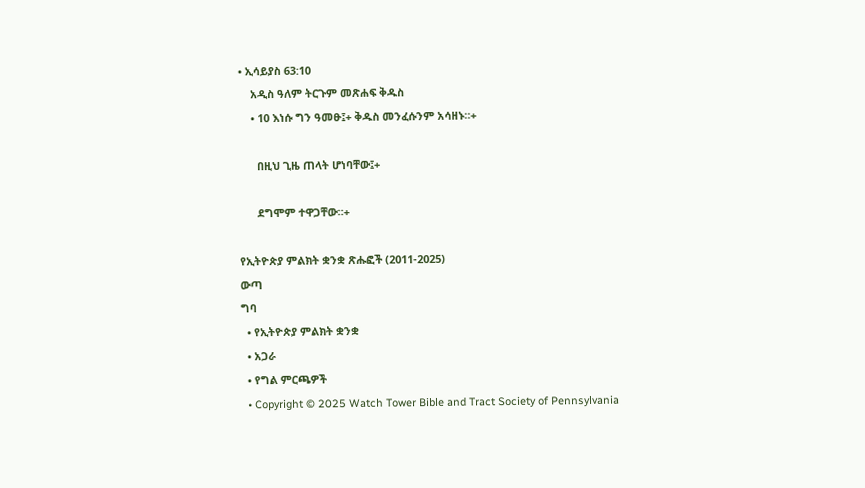• ኢሳይያስ 63:10
    አዲስ ዓለም ትርጉም መጽሐፍ ቅዱስ
    • 10 እነሱ ግን ዓመፁ፤+ ቅዱስ መንፈሱንም አሳዘኑ።+

      በዚህ ጊዜ ጠላት ሆነባቸው፤+

      ደግሞም ተዋጋቸው።+

የኢትዮጵያ ምልክት ቋንቋ ጽሑፎች (2011-2025)
ውጣ
ግባ
  • የኢትዮጵያ ምልክት ቋንቋ
  • አጋራ
  • የግል ምርጫዎች
  • Copyright © 2025 Watch Tower Bible and Tract Society of Pennsylvania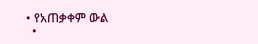• የአጠቃቀም ውል
  •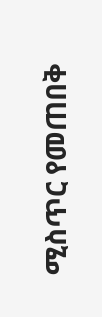ሚስጥር የመጠበቅ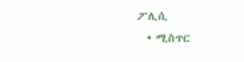ፖሊሲ
  • ሚስጥር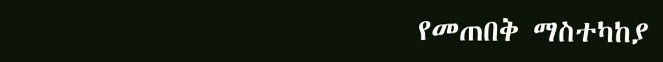የመጠበቅ ማስተካከያ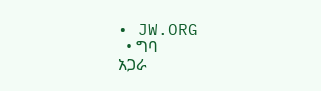• JW.ORG
  • ግባ
አጋራ